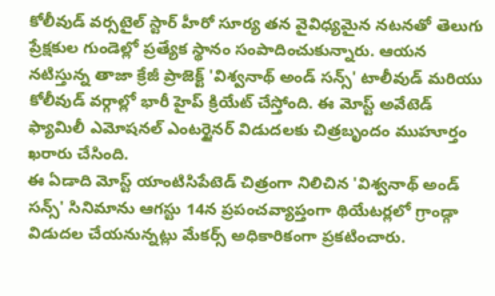కోలీవుడ్ వర్సటైల్ స్టార్ హీరో సూర్య తన వైవిధ్యమైన నటనతో తెలుగు ప్రేక్షకుల గుండెల్లో ప్రత్యేక స్థానం సంపాదించుకున్నారు. ఆయన నటిస్తున్న తాజా క్రేజీ ప్రాజెక్ట్ 'విశ్వనాథ్ అండ్ సన్స్' టాలీవుడ్ మరియు కోలీవుడ్ వర్గాల్లో భారీ హైప్ క్రియేట్ చేస్తోంది. ఈ మోస్ట్ అవేటెడ్ ఫ్యామిలీ ఎమోషనల్ ఎంటర్టైనర్ విడుదలకు చిత్రబృందం ముహూర్తం ఖరారు చేసింది.
ఈ ఏడాది మోస్ట్ యాంటిసిపేటెడ్ చిత్రంగా నిలిచిన 'విశ్వనాథ్ అండ్ సన్స్' సినిమాను ఆగస్టు 14న ప్రపంచవ్యాప్తంగా థియేటర్లలో గ్రాండ్గా విడుదల చేయనున్నట్లు మేకర్స్ అధికారికంగా ప్రకటించారు.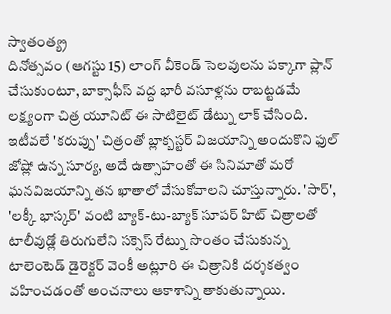స్వాతంత్య్ర
దినోత్సవం (ఆగస్టు 15) లాంగ్ వీకెండ్ సెలవులను పక్కాగా ప్లాన్ చేసుకుంటూ, బాక్సాఫీస్ వద్ద భారీ వసూళ్లను రాబట్టడమే లక్ష్యంగా చిత్ర యూనిట్ ఈ సాటిలైట్ డేట్ను లాక్ చేసింది.
ఇటీవలే 'కరుప్పు' చిత్రంతో బ్లాక్బస్టర్ విజయాన్ని అందుకొని ఫుల్ జోష్లో ఉన్న సూర్య, అదే ఉత్సాహంతో ఈ సినిమాతో మరో ఘనవిజయాన్ని తన ఖాతాలో వేసుకోవాలని చూస్తున్నారు. 'సార్', 'లక్కీ భాస్కర్' వంటి బ్యాక్-టు-బ్యాక్ సూపర్ హిట్ చిత్రాలతో టాలీవుడ్లో తిరుగులేని సక్సెస్ రేట్ను సొంతం చేసుకున్న టాలెంటెడ్ డైరెక్టర్ వెంకీ అట్లూరి ఈ చిత్రానికి దర్శకత్వం వహించడంతో అంచనాలు ఆకాశాన్ని తాకుతున్నాయి.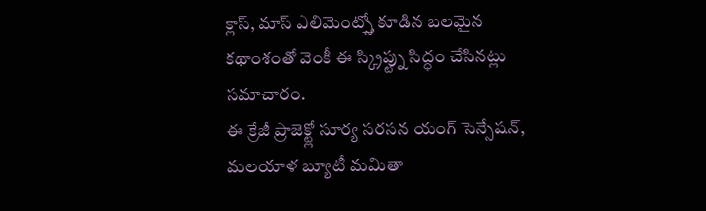క్లాస్, మాస్ ఎలిమెంట్స్తో కూడిన బలమైన కథాంశంతో వెంకీ ఈ స్క్రిప్ట్ను సిద్ధం చేసినట్లు సమాచారం.
ఈ క్రేజీ ప్రాజెక్ట్లో సూర్య సరసన యంగ్ సెన్సేషన్, మలయాళ బ్యూటీ మమితా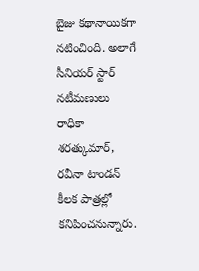బైజు కథానాయికగా నటించింది. అలాగే సీనియర్ స్టార్ నటీమణులు రాధికా శరత్కుమార్, రవీనా టాండన్ కీలక పాత్రల్లో కనిపించనున్నారు.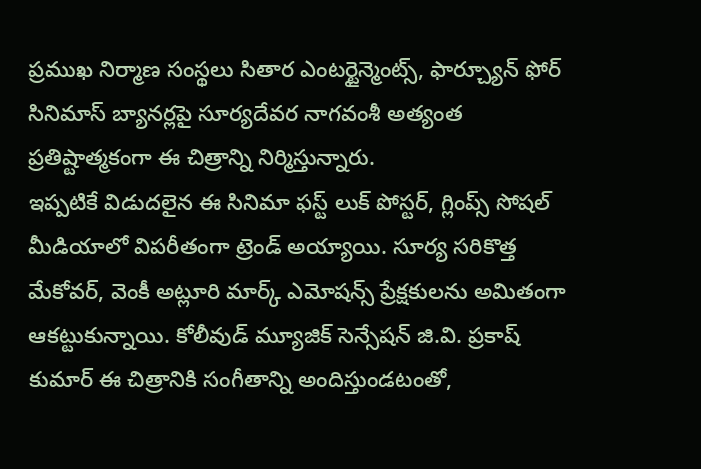ప్రముఖ నిర్మాణ సంస్థలు సితార ఎంటర్టైన్మెంట్స్, ఫార్చ్యూన్ ఫోర్ సినిమాస్ బ్యానర్లపై సూర్యదేవర నాగవంశీ అత్యంత ప్రతిష్టాత్మకంగా ఈ చిత్రాన్ని నిర్మిస్తున్నారు.
ఇప్పటికే విడుదలైన ఈ సినిమా ఫస్ట్ లుక్ పోస్టర్, గ్లింప్స్ సోషల్ మీడియాలో విపరీతంగా ట్రెండ్ అయ్యాయి. సూర్య సరికొత్త మేకోవర్, వెంకీ అట్లూరి మార్క్ ఎమోషన్స్ ప్రేక్షకులను అమితంగా ఆకట్టుకున్నాయి. కోలీవుడ్ మ్యూజిక్ సెన్సేషన్ జి.వి. ప్రకాష్ కుమార్ ఈ చిత్రానికి సంగీతాన్ని అందిస్తుండటంతో,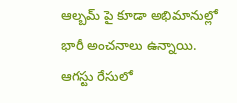ఆల్బమ్ పై కూడా అభిమానుల్లో భారీ అంచనాలు ఉన్నాయి. ఆగస్టు రేసులో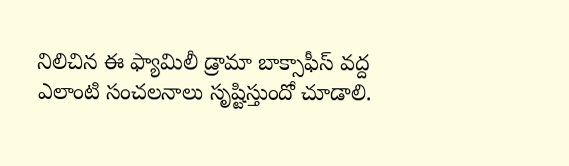నిలిచిన ఈ ఫ్యామిలీ డ్రామా బాక్సాఫీస్ వద్ద ఎలాంటి సంచలనాలు సృష్టిస్తుందో చూడాలి.